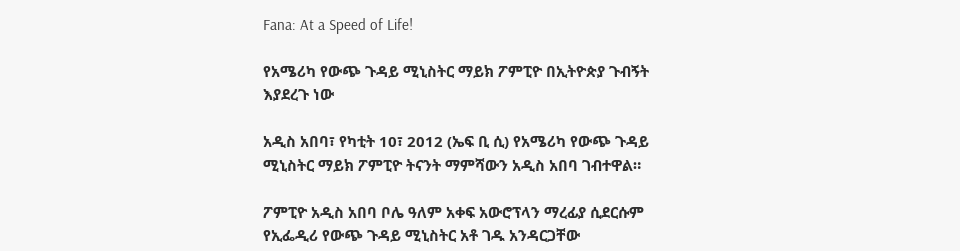Fana: At a Speed of Life!

የአሜሪካ የውጭ ጉዳይ ሚኒስትር ማይክ ፖምፒዮ በኢትዮጵያ ጉብኝት እያደረጉ ነው

አዲስ አበባ፣ የካቲት 10፣ 2012 (ኤፍ ቢ ሲ) የአሜሪካ የውጭ ጉዳይ ሚኒስትር ማይክ ፖምፒዮ ትናንት ማምሻውን አዲስ አበባ ገብተዋል።

ፖምፒዮ አዲስ አበባ ቦሌ ዓለም አቀፍ አውሮፕላን ማረፊያ ሲደርሱም የኢፌዲሪ የውጭ ጉዳይ ሚኒስትር አቶ ገዱ አንዳርጋቸው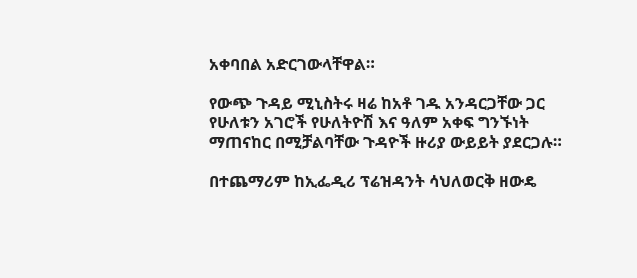አቀባበል አድርገውላቸዋል።

የውጭ ጉዳይ ሚኒስትሩ ዛሬ ከአቶ ገዱ አንዳርጋቸው ጋር የሁለቱን አገሮች የሁለትዮሽ እና ዓለም አቀፍ ግንኙነት ማጠናከር በሚቻልባቸው ጉዳዮች ዙሪያ ውይይት ያደርጋሉ።

በተጨማሪም ከኢፌዲሪ ፕሬዝዳንት ሳህለወርቅ ዘውዴ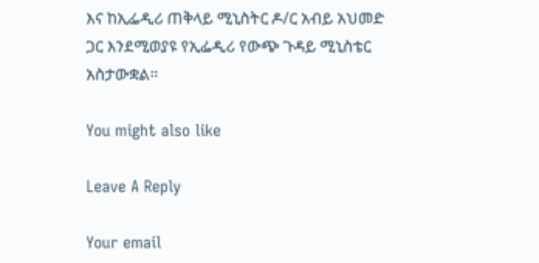እና ከኢፌዲሪ ጠቅላይ ሚኒስትር ዶ/ር አብይ አህመድ ጋር እንደሚወያዩ የኢፌዲሪ የውጭ ጉዳይ ሚኒስቴር አስታውቋል።

You might also like

Leave A Reply

Your email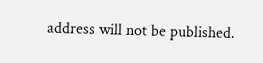address will not be published.